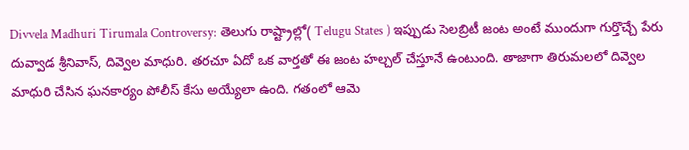Divvela Madhuri Tirumala Controversy: తెలుగు రాష్ట్రాల్లో( Telugu States ) ఇప్పుడు సెలబ్రిటీ జంట అంటే ముందుగా గుర్తొచ్చే పేరు దువ్వాడ శ్రీనివాస్, దివ్వెల మాధురి. తరచూ ఏదో ఒక వార్తతో ఈ జంట హల్చల్ చేస్తూనే ఉంటుంది. తాజాగా తిరుమలలో దివ్వెల మాధురి చేసిన ఘనకార్యం పోలీస్ కేసు అయ్యేలా ఉంది. గతంలో ఆమె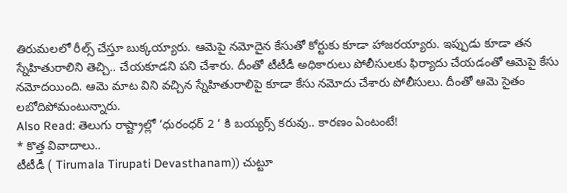తిరుమలలో రీల్స్ చేస్తూ బుక్కయ్యారు. ఆమెపై నమోదైన కేసుతో కోర్టుకు కూడా హాజరయ్యారు. ఇప్పుడు కూడా తన స్నేహితురాలిని తెచ్చి.. చేయకూడని పని చేశారు. దీంతో టీటీడీ అధికారులు పోలీసులకు ఫిర్యాదు చేయడంతో ఆమెపై కేసు నమోదయింది. ఆమె మాట విని వచ్చిన స్నేహితురాలిపై కూడా కేసు నమోదు చేశారు పోలీసులు. దీంతో ఆమె సైతం లబోదిపోమంటున్నారు.
Also Read: తెలుగు రాష్ట్రాల్లో ‘ధురంధర్ 2 ‘ కి బయ్యర్స్ కరువు.. కారణం ఏంటంటే!
* కొత్త వివాదాలు..
టీటీడీ ( Tirumala Tirupati Devasthanam)) చుట్టూ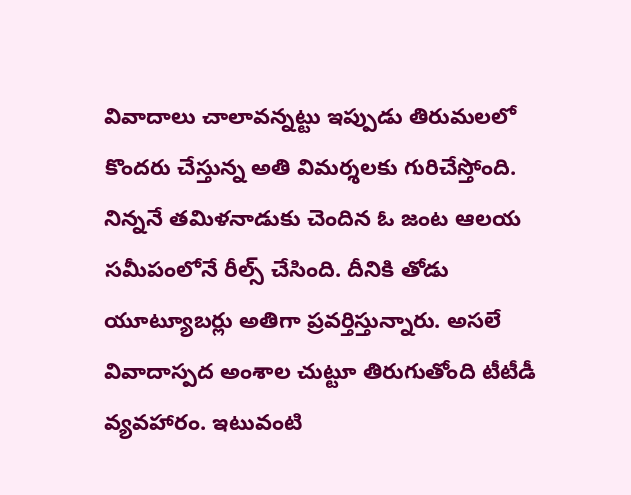వివాదాలు చాలావన్నట్టు ఇప్పుడు తిరుమలలో కొందరు చేస్తున్న అతి విమర్శలకు గురిచేస్తోంది. నిన్ననే తమిళనాడుకు చెందిన ఓ జంట ఆలయ సమీపంలోనే రీల్స్ చేసింది. దీనికి తోడు యూట్యూబర్లు అతిగా ప్రవర్తిస్తున్నారు. అసలే వివాదాస్పద అంశాల చుట్టూ తిరుగుతోంది టీటీడీ వ్యవహారం. ఇటువంటి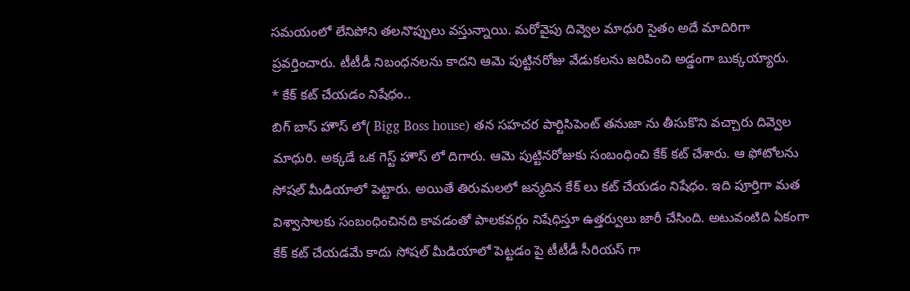సమయంలో లేనిపోని తలనొప్పులు వస్తున్నాయి. మరోవైపు దివ్వెల మాధురి సైతం అదే మాదిరిగా ప్రవర్తించారు. టీటీడీ నిబంధనలను కాదని ఆమె పుట్టినరోజు వేడుకలను జరిపించి అడ్డంగా బుక్కయ్యారు.
* కేక్ కట్ చేయడం నిషేధం..
బిగ్ బాస్ హౌస్ లో( Bigg Boss house) తన సహచర పార్టిసిపెంట్ తనుజా ను తీసుకొని వచ్చారు దివ్వెల మాధురి. అక్కడే ఒక గెస్ట్ హౌస్ లో దిగారు. ఆమె పుట్టినరోజుకు సంబంధించి కేక్ కట్ చేశారు. ఆ ఫోటోలను సోషల్ మీడియాలో పెట్టారు. అయితే తిరుమలలో జన్మదిన కేక్ లు కట్ చేయడం నిషేధం. ఇది పూర్తిగా మత విశ్వాసాలకు సంబంధించినది కావడంతో పాలకవర్గం నిషేధిస్తూ ఉత్తర్వులు జారీ చేసింది. అటువంటిది ఏకంగా కేక్ కట్ చేయడమే కాదు సోషల్ మీడియాలో పెట్టడం పై టీటీడీ సీరియస్ గా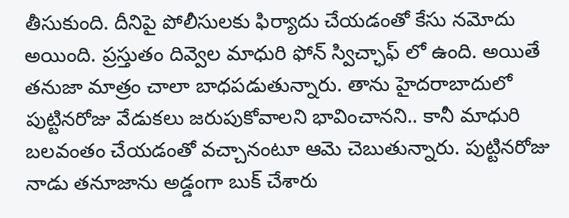తీసుకుంది. దీనిపై పోలీసులకు ఫిర్యాదు చేయడంతో కేసు నమోదు అయింది. ప్రస్తుతం దివ్వెల మాధురి ఫోన్ స్విచ్ఛాఫ్ లో ఉంది. అయితే తనుజా మాత్రం చాలా బాధపడుతున్నారు. తాను హైదరాబాదులో పుట్టినరోజు వేడుకలు జరుపుకోవాలని భావించానని.. కానీ మాధురి బలవంతం చేయడంతో వచ్చానంటూ ఆమె చెబుతున్నారు. పుట్టినరోజు నాడు తనూజాను అడ్డంగా బుక్ చేశారు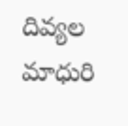దివ్యల మాధురి